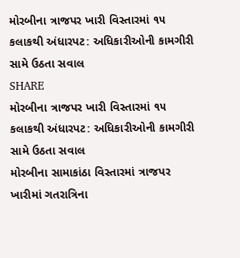મોરબીના ત્રાજપર ખારી વિસ્તારમાં ૧૫ કલાકથી અંધારપટ: અધિકારીઓની કામગીરી સામે ઉઠતા સવાલ
SHARE
મોરબીના ત્રાજપર ખારી વિસ્તારમાં ૧૫ કલાકથી અંધારપટ: અધિકારીઓની કામગીરી સામે ઉઠતા સવાલ
મોરબીના સામાકાંઠા વિસ્તારમાં ત્રાજપર ખારીમાં ગતરાત્રિના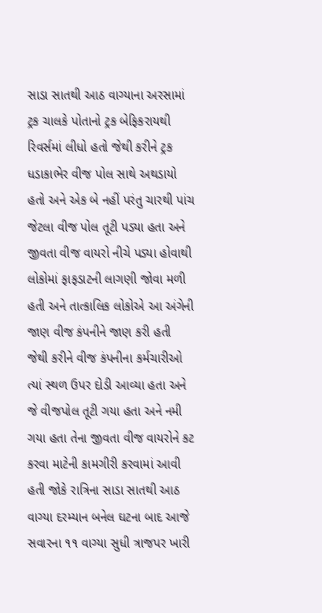સાડા સાતથી આઠ વાગ્યાના અરસામાં ટ્રક ચાલકે પોતાનો ટ્રક બેફિકરાયથી રિવર્સમાં લીધો હતો જેથી કરીને ટ્રક ધડાકાભેર વીજ પોલ સાથે અથડાયો હતો અને એક બે નહીં પરંતુ ચારથી પાંચ જેટલા વીજ પોલ તૂટી પડ્યા હતા અને જીવતા વીજ વાયરો નીચે પડ્યા હોવાથી લોકોમાં ફાફડાટની લાગણી જોવા મળી હતી અને તાત્કાલિક લોકોએ આ અંગેની જાણ વીજ કંપનીને જાણ કરી હતી જેથી કરીને વીજ કંપનીના કર્મચારીઓ ત્યાં સ્થળ ઉપર દોડી આવ્યા હતા અને જે વીજપોલ તૂટી ગયા હતા અને નમી ગયા હતા તેના જીવતા વીજ વાયરોને કટ કરવા માટેની કામગીરી કરવામાં આવી હતી જોકે રાત્રિના સાડા સાતથી આઠ વાગ્યા દરમ્યાન બનેલ ઘટના બાદ આજે સવારના ૧૧ વાગ્યા સુધી ત્રાજપર ખારી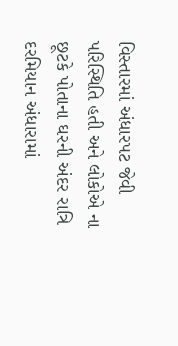વિસ્તારમાં અંધારપટ જેવી પરિસ્થિતિ હતી અને લોકોએ ના છૂટકે પોતાના ઘરની અંદર રાત્રિ દરમિયાન અંધારામાં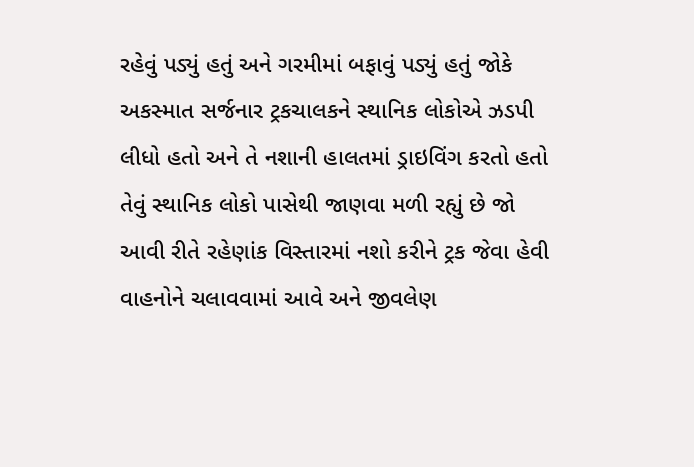રહેવું પડ્યું હતું અને ગરમીમાં બફાવું પડ્યું હતું જોકે અકસ્માત સર્જનાર ટ્રકચાલકને સ્થાનિક લોકોએ ઝડપી લીધો હતો અને તે નશાની હાલતમાં ડ્રાઇવિંગ કરતો હતો તેવું સ્થાનિક લોકો પાસેથી જાણવા મળી રહ્યું છે જો આવી રીતે રહેણાંક વિસ્તારમાં નશો કરીને ટ્રક જેવા હેવી વાહનોને ચલાવવામાં આવે અને જીવલેણ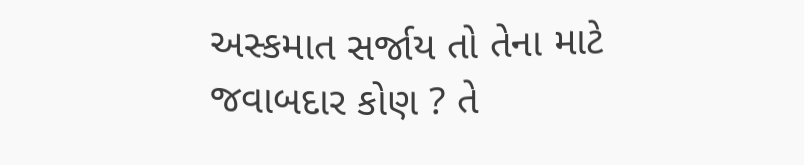અસ્કમાત સર્જાય તો તેના માટે જવાબદાર કોણ ? તે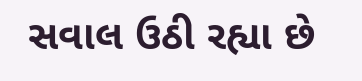સવાલ ઉઠી રહ્યા છે